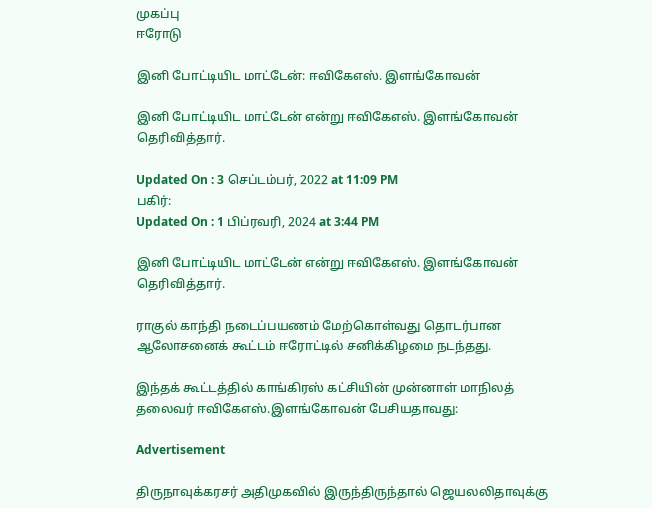முகப்பு
ஈரோடு

இனி போட்டியிட மாட்டேன்: ஈவிகேஎஸ். இளங்கோவன்

இனி போட்டியிட மாட்டேன் என்று ஈவிகேஎஸ். இளங்கோவன் தெரிவித்தார்.

Updated On : 3 செப்டம்பர், 2022 at 11:09 PM
பகிர்:
Updated On : 1 பிப்ரவரி, 2024 at 3:44 PM

இனி போட்டியிட மாட்டேன் என்று ஈவிகேஎஸ். இளங்கோவன் தெரிவித்தார்.

ராகுல் காந்தி நடைப்பயணம் மேற்கொள்வது தொடர்பான ஆலோசனைக் கூட்டம் ஈரோட்டில் சனிக்கிழமை நடந்தது.

இந்தக் கூட்டத்தில் காங்கிரஸ் கட்சியின் முன்னாள் மாநிலத் தலைவர் ஈவிகேஎஸ்.இளங்கோவன் பேசியதாவது:

Advertisement

திருநாவுக்கரசர் அதிமுகவில் இருந்திருந்தால் ஜெயலலிதாவுக்கு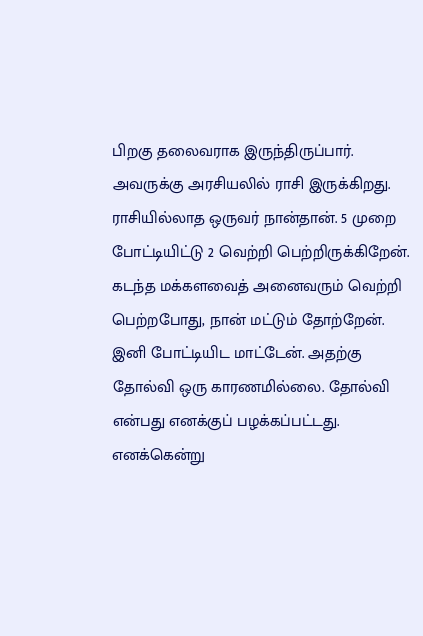பிறகு தலைவராக இருந்திருப்பார். அவருக்கு அரசியலில் ராசி இருக்கிறது. ராசியில்லாத ஒருவர் நான்தான். 5 முறை போட்டியிட்டு 2 வெற்றி பெற்றிருக்கிறேன். கடந்த மக்களவைத் அனைவரும் வெற்றி பெற்றபோது, நான் மட்டும் தோற்றேன். இனி போட்டியிட மாட்டேன். அதற்கு தோல்வி ஒரு காரணமில்லை. தோல்வி என்பது எனக்குப் பழக்கப்பட்டது. எனக்கென்று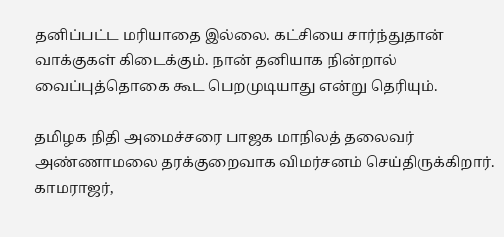தனிப்பட்ட மரியாதை இல்லை. கட்சியை சார்ந்துதான் வாக்குகள் கிடைக்கும். நான் தனியாக நின்றால் வைப்புத்தொகை கூட பெறமுடியாது என்று தெரியும்.

தமிழக நிதி அமைச்சரை பாஜக மாநிலத் தலைவர் அண்ணாமலை தரக்குறைவாக விமர்சனம் செய்திருக்கிறார். காமராஜர்,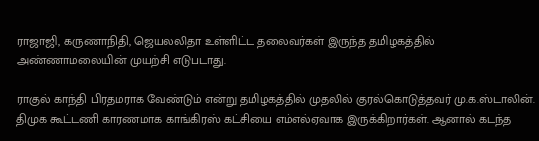ராஜாஜி, கருணாநிதி, ஜெயலலிதா உள்ளிட்ட தலைவர்கள் இருந்த தமிழகத்தில் அண்ணாமலையின் முயற்சி எடுபடாது.

ராகுல் காந்தி பிரதமராக வேண்டும் என்று தமிழகத்தில் முதலில் குரல்கொடுத்தவர் மு.க.ஸ்டாலின். திமுக கூட்டணி காரணமாக காங்கிரஸ் கட்சியை எம்எல்ஏவாக இருக்கிறார்கள். ஆனால் கடந்த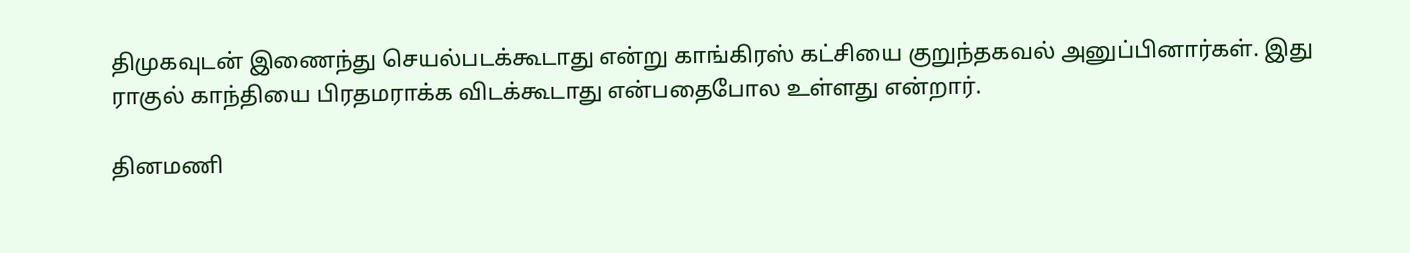திமுகவுடன் இணைந்து செயல்படக்கூடாது என்று காங்கிரஸ் கட்சியை குறுந்தகவல் அனுப்பினார்கள். இது ராகுல் காந்தியை பிரதமராக்க விடக்கூடாது என்பதைபோல உள்ளது என்றார்.

தினமணி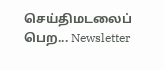செய்திமடலைப் பெற... Newsletter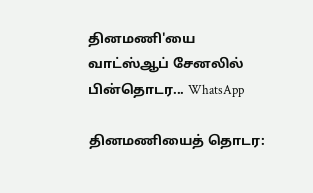தினமணி'யை வாட்ஸ்ஆப் சேனலில் பின்தொடர... WhatsApp

தினமணியைத் தொடர: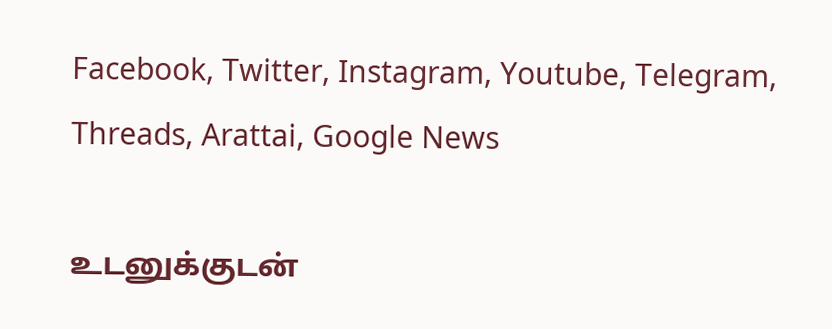Facebook, Twitter, Instagram, Youtube, Telegram, Threads, Arattai, Google News

உடனுக்குடன்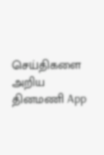செய்திகளை அறிய தினமணி App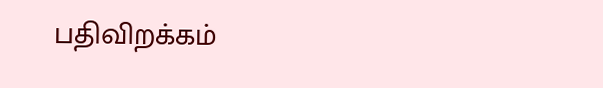பதிவிறக்கம்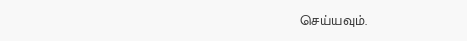செய்யவும்.